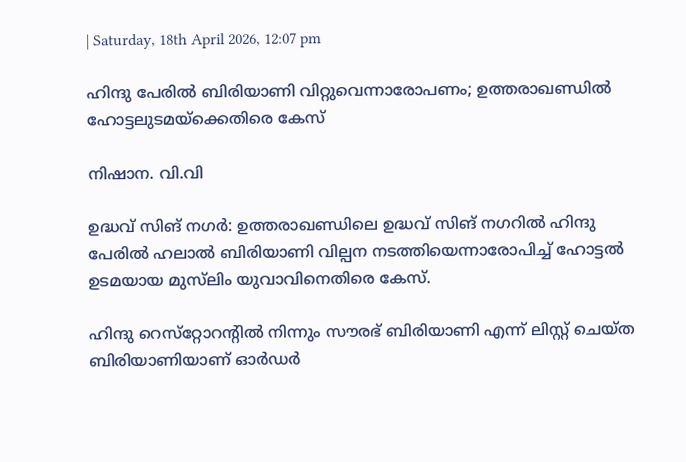| Saturday, 18th April 2026, 12:07 pm

ഹിന്ദു പേരില്‍ ബിരിയാണി വിറ്റുവെന്നാരോപണം; ഉത്തരാഖണ്ഡില്‍ ഹോട്ടലുടമയ്‌ക്കെതിരെ കേസ്‌

നിഷാന. വി.വി

ഉദ്ധവ് സിങ് നഗര്‍: ഉത്തരാഖണ്ഡിലെ ഉദ്ധവ് സിങ് നഗറില്‍ ഹിന്ദു പേരില്‍ ഹലാല്‍ ബിരിയാണി വില്പന നടത്തിയെന്നാരോപിച്ച് ഹോട്ടല്‍ ഉടമയായ മുസ്‌ലിം യുവാവിനെതിരെ കേസ്.

ഹിന്ദു റെസ്‌റ്റോറന്റില്‍ നിന്നും സൗരഭ് ബിരിയാണി എന്ന് ലിസ്റ്റ് ചെയ്ത ബിരിയാണിയാണ് ഓര്‍ഡര്‍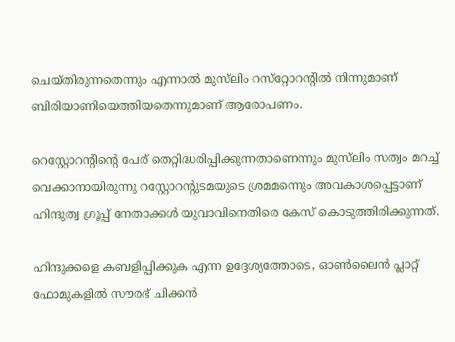ചെയ്തിരുന്നതെന്നും എന്നാല്‍ മുസ്‌ലിം റസ്‌റ്റോറന്റില്‍ നിന്നുമാണ് ബിരിയാണിയെത്തിയതെന്നുമാണ് ആരോപണം.

റെസ്റ്റോറന്റിന്റെ പേര് തെറ്റിദ്ധരിപ്പിക്കുന്നതാണെന്നും മുസ്‌ലിം സത്വം മറച്ച് വെക്കാനായിരുന്നു റസ്റ്റോറന്റുടമയുടെ ശ്രമമന്നെും അവകാശപ്പെട്ടാണ് ഹിന്ദുത്വ ഗ്രൂപ്പ് നേതാക്കള്‍ യുവാവിനെതിരെ കേസ് കൊടുത്തിരിക്കുന്നത്.

ഹിന്ദുക്കളെ കബളിപ്പിക്കുക എന്ന ഉദ്ദേശ്യത്തോടെ, ഓണ്‍ലൈന്‍ പ്ലാറ്റ് ഫോമുകളില്‍ സൗരഭ് ചിക്കന്‍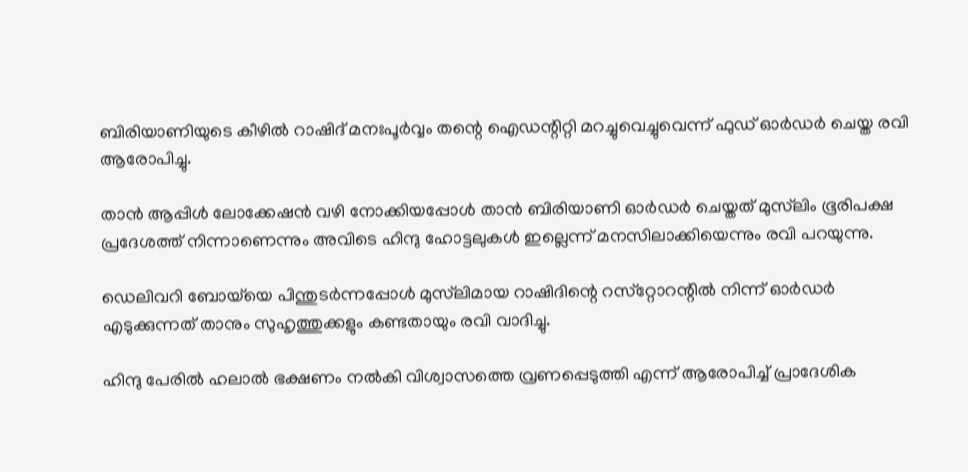ബിരിയാണിയുടെ കീഴില്‍ റാഷിദ് മനഃപൂര്‍വ്വം തന്റെ ഐഡന്റിറ്റി മറച്ചുവെച്ചുവെന്ന് ഫുഡ് ഓര്‍ഡര്‍ ചെയ്ത രവി ആരോപിച്ചു.

താന്‍ ആപ്പിള്‍ ലോക്കേഷന്‍ വഴി നോക്കിയപ്പോള്‍ താന്‍ ബിരിയാണി ഓര്‍ഡര്‍ ചെയ്തത് മുസ്‌ലിം ഭൂരിപക്ഷ പ്രദേശത്ത് നിന്നാണെന്നും അവിടെ ഹിന്ദു ഹോട്ടലുകള്‍ ഇല്ലെന്ന് മനസിലാക്കിയെന്നും രവി പറയുന്നു.

ഡെലിവറി ബോയ്‌യെ പിന്തുടര്‍ന്നപ്പോള്‍ മുസ്‌ലിമായ റാഷിദിന്റെ റസ്‌റ്റോറന്റില്‍ നിന്ന് ഓര്‍ഡര്‍ എടുക്കുന്നത് താനും സുഹൃത്തുക്കളും കണ്ടതായും രവി വാദിച്ചു.

ഹിന്ദു പേരില്‍ ഹലാല്‍ ഭക്ഷണം നല്‍കി വിശ്വാസത്തെ വ്രണപ്പെടുത്തി എന്ന് ആരോപിച്ച് പ്രാദേശിക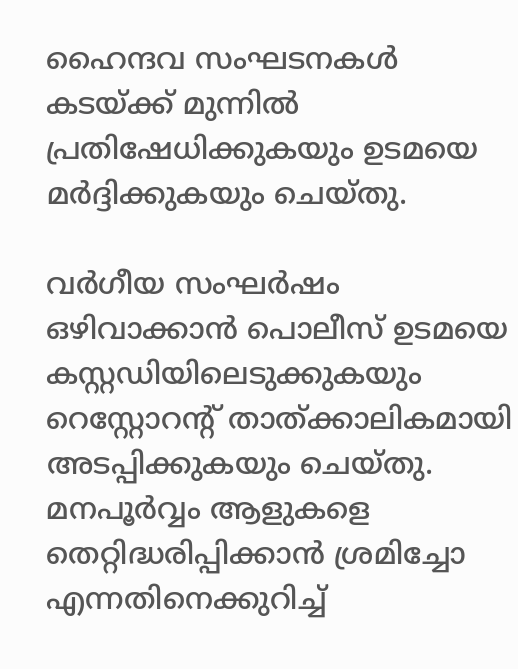ഹൈന്ദവ സംഘടനകള്‍ കടയ്ക്ക് മുന്നില്‍ പ്രതിഷേധിക്കുകയും ഉടമയെ മര്‍ദ്ദിക്കുകയും ചെയ്തു.

വര്‍ഗീയ സംഘര്‍ഷം ഒഴിവാക്കാന്‍ പൊലീസ് ഉടമയെ കസ്റ്റഡിയിലെടുക്കുകയും റെസ്റ്റോറന്റ് താത്ക്കാലികമായി അടപ്പിക്കുകയും ചെയ്തു. മനപൂര്‍വ്വം ആളുകളെ തെറ്റിദ്ധരിപ്പിക്കാന്‍ ശ്രമിച്ചോ എന്നതിനെക്കുറിച്ച്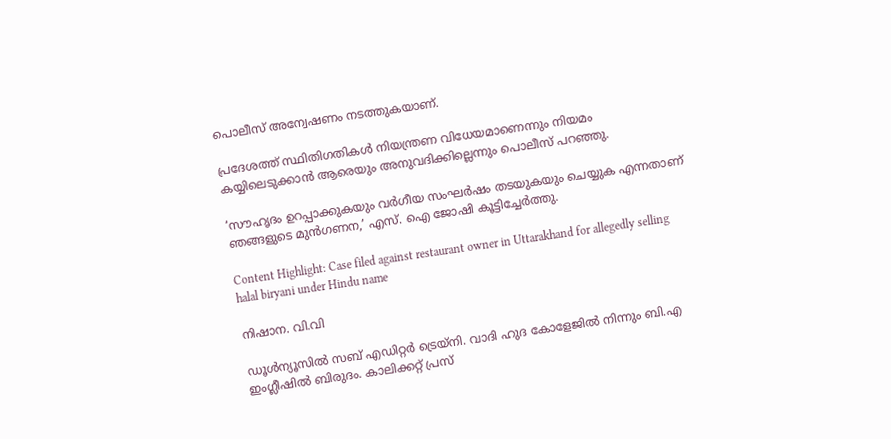പൊലീസ് അന്വേഷണം നടത്തുകയാണ്.

പ്രദേശത്ത് സ്ഥിതിഗതികള്‍ നിയന്ത്രണ വിധേയമാണെന്നും നിയമം കയ്യിലെടുക്കാന്‍ ആരെയും അനുവദിക്കില്ലെന്നും പൊലീസ് പറഞ്ഞു.

‘സൗഹൃദം ഉറപ്പാക്കുകയും വര്‍ഗീയ സംഘര്‍ഷം തടയുകയും ചെയ്യുക എന്നതാണ് ഞങ്ങളുടെ മുന്‍ഗണന,’ എസ്. ഐ ജോഷി കൂട്ടിച്ചേര്‍ത്തു.

Content Highlight: Case filed against restaurant owner in Uttarakhand for allegedly selling halal biryani under Hindu name

നിഷാന. വി.വി

ഡൂള്‍ന്യൂസില്‍ സബ് എഡിറ്റര്‍ ട്രെയ്‌നി. വാദി ഹുദ കോളേജില്‍ നിന്നും ബി.എ ഇംഗ്ലീഷില്‍ ബിരുദം. കാലിക്കറ്റ് പ്രസ്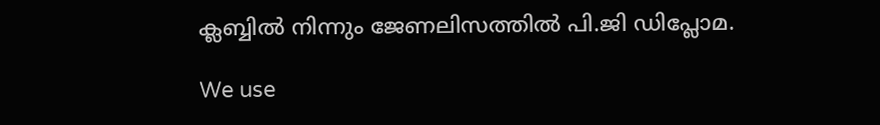ക്ലബ്ബില്‍ നിന്നും ജേണലിസത്തില്‍ പി.ജി ഡിപ്ലോമ.

We use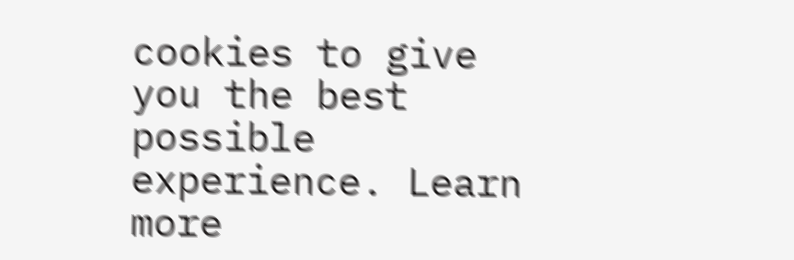cookies to give you the best possible experience. Learn more